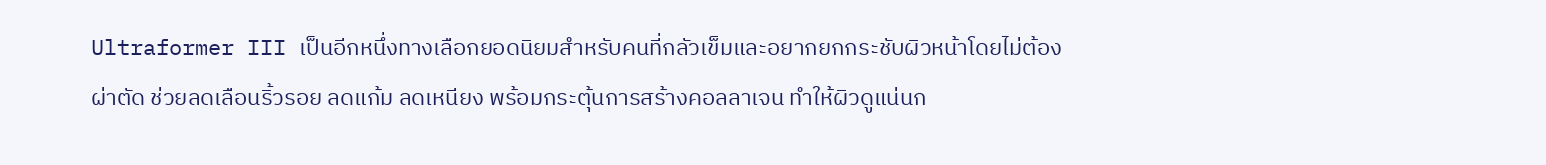Ultraformer III เป็นอีกหนึ่งทางเลือกยอดนิยมสำหรับคนที่กลัวเข็มและอยากยกกระชับผิวหน้าโดยไม่ต้องผ่าตัด ช่วยลดเลือนริ้วรอย ลดแก้ม ลดเหนียง พร้อมกระตุ้นการสร้างคอลลาเจน ทำให้ผิวดูแน่นก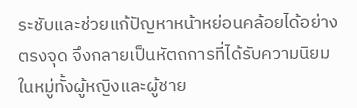ระชับและช่วยแก้ปัญหาหน้าหย่อนคล้อยได้อย่างตรงจุด จึงกลายเป็นหัตถการที่ได้รับความนิยมในหมู่ทั้งผู้หญิงและผู้ชาย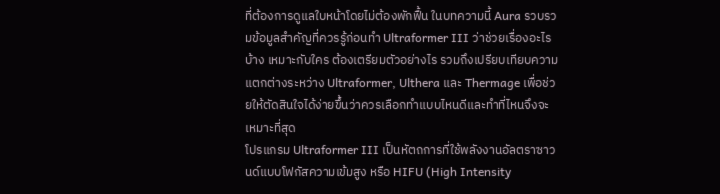ที่ต้องการดูแลใบหน้าโดยไม่ต้องพักฟื้น ในบทความนี้ Aura รวบรวมข้อมูลสำคัญที่ควรรู้ก่อนทำ Ultraformer III ว่าช่วยเรื่องอะไรบ้าง เหมาะกับใคร ต้องเตรียมตัวอย่างไร รวมถึงเปรียบเทียบความแตกต่างระหว่าง Ultraformer, Ulthera และ Thermage เพื่อช่วยให้ตัดสินใจได้ง่ายขึ้นว่าควรเลือกทำแบบไหนดีและทำที่ไหนจึงจะเหมาะที่สุด
โปรแกรม Ultraformer III เป็นหัตถการที่ใช้พลังงานอัลตราซาวนด์แบบโฟกัสความเข้มสูง หรือ HIFU (High Intensity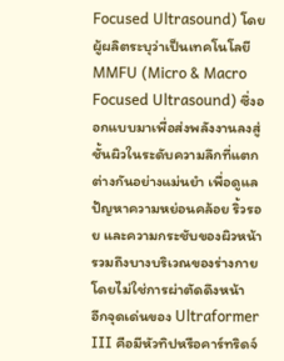Focused Ultrasound) โดยผู้ผลิตระบุว่าเป็นเทคโนโลยี MMFU (Micro & Macro Focused Ultrasound) ซึ่งออกแบบมาเพื่อส่งพลังงานลงสู่ชั้นผิวในระดับความลึกที่แตกต่างกันอย่างแม่นยำ เพื่อดูแลปัญหาความหย่อนคล้อย ริ้วรอย และความกระชับของผิวหน้า รวมถึงบางบริเวณของร่างกาย โดยไม่ใช่การผ่าตัดดึงหน้า
อีกจุดเด่นของ Ultraformer III คือมีหัวทิปหรือคาร์ทริดจ์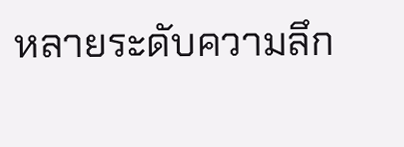หลายระดับความลึก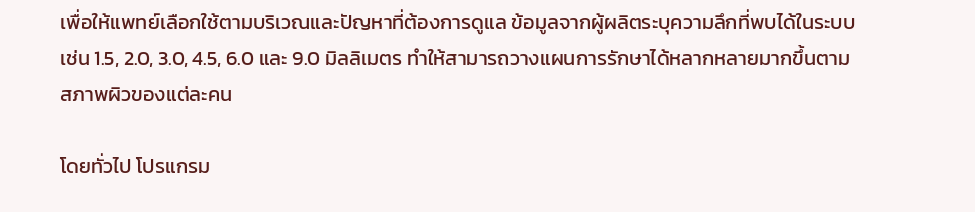เพื่อให้แพทย์เลือกใช้ตามบริเวณและปัญหาที่ต้องการดูแล ข้อมูลจากผู้ผลิตระบุความลึกที่พบได้ในระบบ เช่น 1.5, 2.0, 3.0, 4.5, 6.0 และ 9.0 มิลลิเมตร ทำให้สามารถวางแผนการรักษาได้หลากหลายมากขึ้นตามสภาพผิวของแต่ละคน

โดยทั่วไป โปรแกรม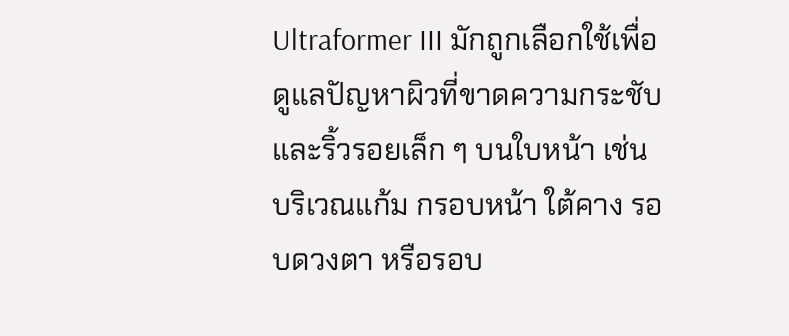Ultraformer III มักถูกเลือกใช้เพื่อดูแลปัญหาผิวที่ขาดความกระชับและริ้วรอยเล็ก ๆ บนใบหน้า เช่น บริเวณแก้ม กรอบหน้า ใต้คาง รอบดวงตา หรือรอบ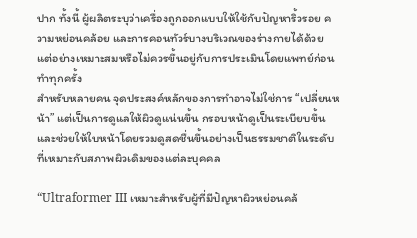ปาก ทั้งนี้ ผู้ผลิตระบุว่าเครื่องถูกออกแบบให้ใช้กับปัญหาริ้วรอย ความหย่อนคล้อย และการคอนทัวร์บางบริเวณของร่างกายได้ด้วย แต่อย่างเหมาะสมหรือไม่ควรขึ้นอยู่กับการประเมินโดยแพทย์ก่อนทำทุกครั้ง
สำหรับหลายคน จุดประสงค์หลักของการทำอาจไม่ใช่การ “เปลี่ยนหน้า” แต่เป็นการดูแลให้ผิวดูแน่นขึ้น กรอบหน้าดูเป็นระเบียบขึ้น และช่วยให้ใบหน้าโดยรวมดูสดชื่นขึ้นอย่างเป็นธรรมชาติในระดับที่เหมาะกับสภาพผิวเดิมของแต่ละบุคคล

“Ultraformer III เหมาะสำหรับผู้ที่มีปัญหาผิวหย่อนคล้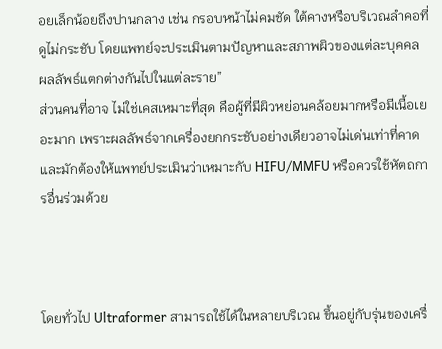อยเล็กน้อยถึงปานกลาง เช่น กรอบหน้าไม่คมชัด ใต้คางหรือบริเวณลำคอที่ดูไม่กระชับ โดยแพทย์จะประเมินตามปัญหาและสภาพผิวของแต่ละบุคคล ผลลัพธ์แตกต่างกันไปในแต่ละราย”
ส่วนคนที่อาจ ไม่ใช่เคสเหมาะที่สุด คือผู้ที่มีผิวหย่อนคล้อยมากหรือมีเนื้อเยอะมาก เพราะผลลัพธ์จากเครื่องยกกระชับอย่างเดียวอาจไม่เด่นเท่าที่คาด และมักต้องให้แพทย์ประเมินว่าเหมาะกับ HIFU/MMFU หรือควรใช้หัตถการอื่นร่วมด้วย



โดยทั่วไป Ultraformer สามารถใช้ได้ในหลายบริเวณ ขึ้นอยู่กับรุ่นของเครื่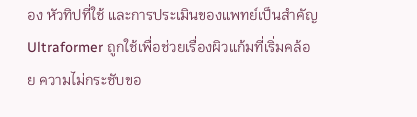อง หัวทิปที่ใช้ และการประเมินของแพทย์เป็นสำคัญ
Ultraformer ถูกใช้เพื่อช่วยเรื่องผิวแก้มที่เริ่มคล้อย ความไม่กระชับขอ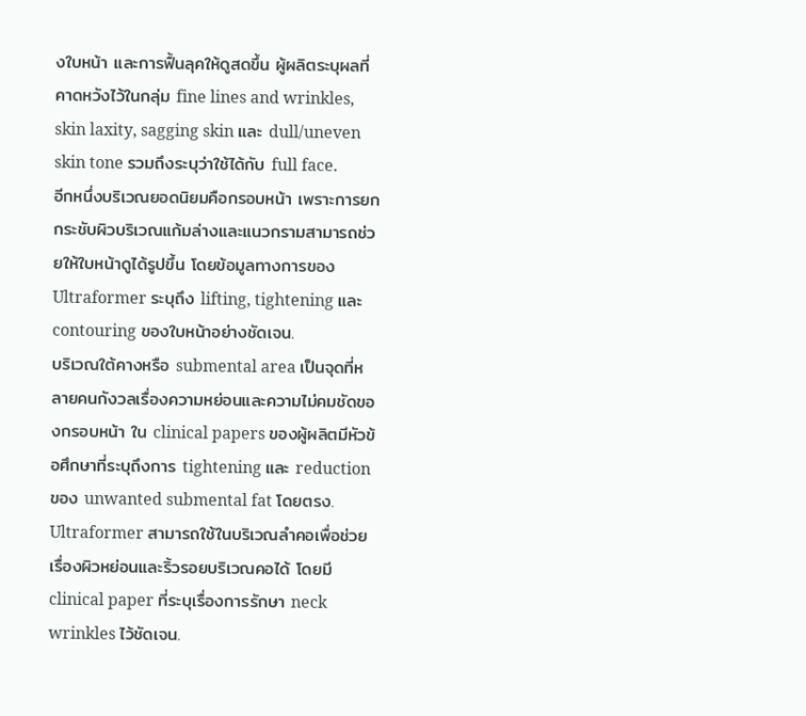งใบหน้า และการฟื้นลุคให้ดูสดขึ้น ผู้ผลิตระบุผลที่คาดหวังไว้ในกลุ่ม fine lines and wrinkles, skin laxity, sagging skin และ dull/uneven skin tone รวมถึงระบุว่าใช้ได้กับ full face.
อีกหนึ่งบริเวณยอดนิยมคือกรอบหน้า เพราะการยกกระชับผิวบริเวณแก้มล่างและแนวกรามสามารถช่วยให้ใบหน้าดูได้รูปขึ้น โดยข้อมูลทางการของ Ultraformer ระบุถึง lifting, tightening และ contouring ของใบหน้าอย่างชัดเจน.
บริเวณใต้คางหรือ submental area เป็นจุดที่หลายคนกังวลเรื่องความหย่อนและความไม่คมชัดของกรอบหน้า ใน clinical papers ของผู้ผลิตมีหัวข้อศึกษาที่ระบุถึงการ tightening และ reduction ของ unwanted submental fat โดยตรง.
Ultraformer สามารถใช้ในบริเวณลำคอเพื่อช่วยเรื่องผิวหย่อนและริ้วรอยบริเวณคอได้ โดยมี clinical paper ที่ระบุเรื่องการรักษา neck wrinkles ไว้ชัดเจน.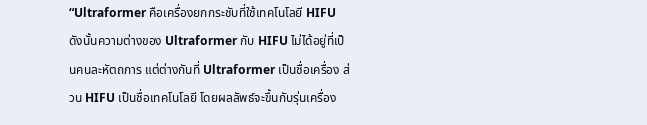“Ultraformer คือเครื่องยกกระชับที่ใช้เทคโนโลยี HIFU ดังนั้นความต่างของ Ultraformer กับ HIFU ไม่ได้อยู่ที่เป็นคนละหัตถการ แต่ต่างกันที่ Ultraformer เป็นชื่อเครื่อง ส่วน HIFU เป็นชื่อเทคโนโลยี โดยผลลัพธ์จะขึ้นกับรุ่นเครื่อง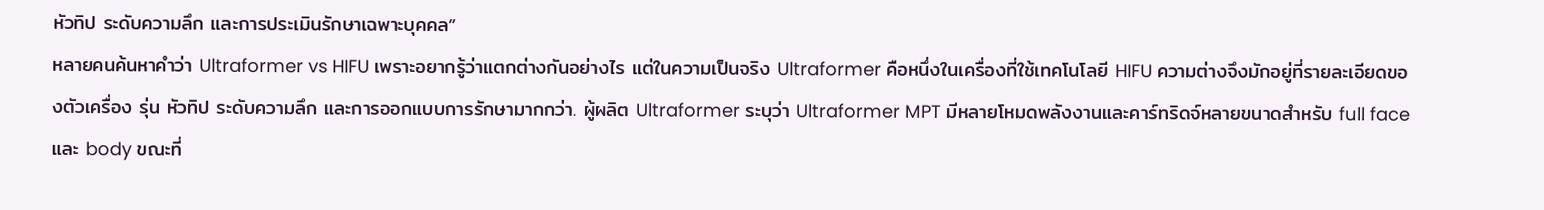หัวทิป ระดับความลึก และการประเมินรักษาเฉพาะบุคคล”
หลายคนค้นหาคำว่า Ultraformer vs HIFU เพราะอยากรู้ว่าแตกต่างกันอย่างไร แต่ในความเป็นจริง Ultraformer คือหนึ่งในเครื่องที่ใช้เทคโนโลยี HIFU ความต่างจึงมักอยู่ที่รายละเอียดของตัวเครื่อง รุ่น หัวทิป ระดับความลึก และการออกแบบการรักษามากกว่า. ผู้ผลิต Ultraformer ระบุว่า Ultraformer MPT มีหลายโหมดพลังงานและคาร์ทริดจ์หลายขนาดสำหรับ full face และ body ขณะที่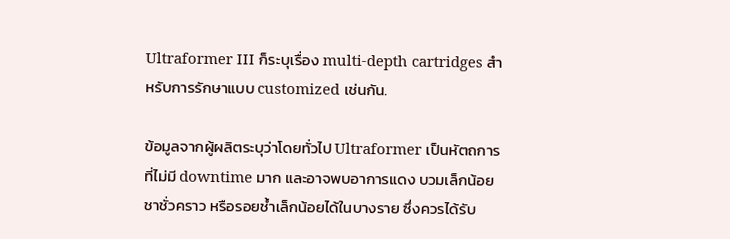Ultraformer III ก็ระบุเรื่อง multi-depth cartridges สำหรับการรักษาแบบ customized เช่นกัน.

ข้อมูลจากผู้ผลิตระบุว่าโดยทั่วไป Ultraformer เป็นหัตถการที่ไม่มี downtime มาก และอาจพบอาการแดง บวมเล็กน้อย ชาชั่วคราว หรือรอยช้ำเล็กน้อยได้ในบางราย ซึ่งควรได้รับ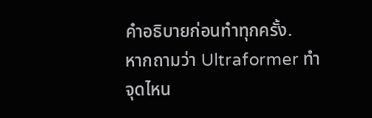คำอธิบายก่อนทำทุกครั้ง.
หากถามว่า Ultraformer ทำจุดไหน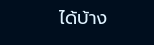ได้บ้าง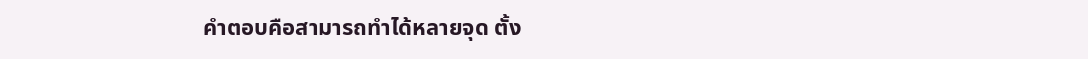คำตอบคือสามารถทำได้หลายจุด ตั้ง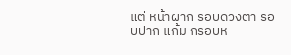แต่ หน้าผาก รอบดวงตา รอบปาก แก้ม กรอบห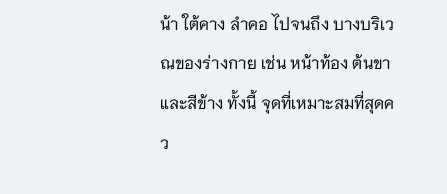น้า ใต้คาง ลำคอ ไปจนถึง บางบริเวณของร่างกาย เช่น หน้าท้อง ต้นขา และสีข้าง ทั้งนี้ จุดที่เหมาะสมที่สุดคว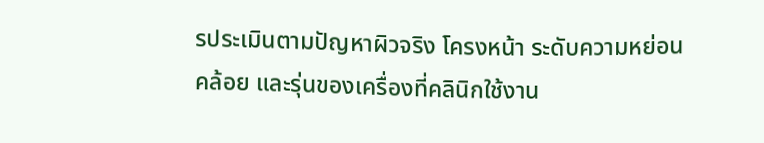รประเมินตามปัญหาผิวจริง โครงหน้า ระดับความหย่อนคล้อย และรุ่นของเครื่องที่คลินิกใช้งาน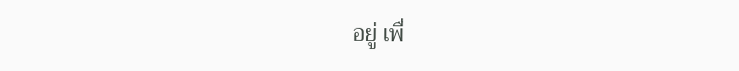อยู่ เพื่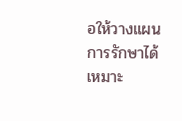อให้วางแผนการรักษาได้เหมาะ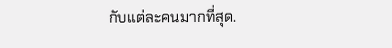กับแต่ละคนมากที่สุด.